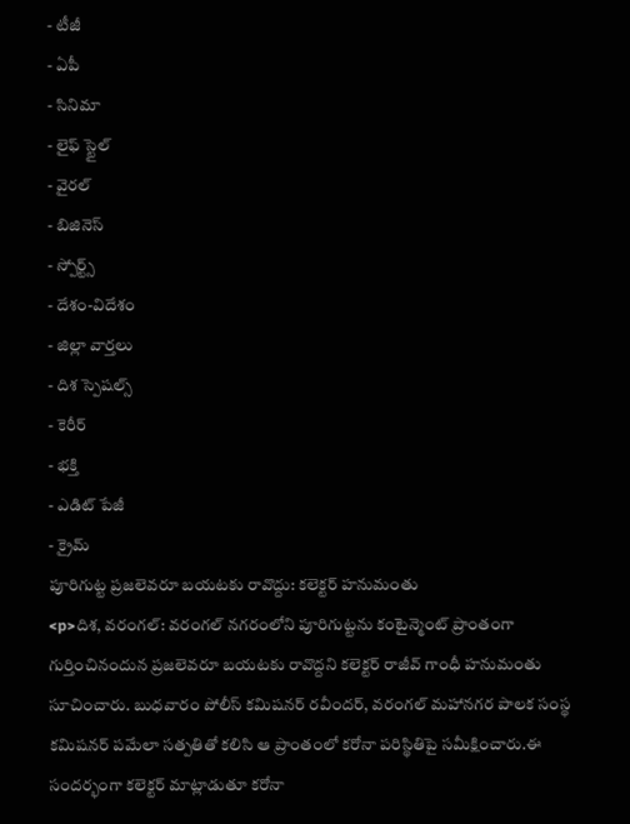- టీజీ
- ఏపీ
- సినిమా
- లైఫ్ స్టైల్
- వైరల్
- బిజినెస్
- స్పోర్ట్స్
- దేశం-విదేశం
- జిల్లా వార్తలు
- దిశ స్పెషల్స్
- కెరీర్
- భక్తి
- ఎడిట్ పేజీ
- క్రైమ్
పూరిగుట్ట ప్రజలెవరూ బయటకు రావొద్దు: కలెక్టర్ హనుమంతు
<p>దిశ, వరంగల్: వరంగల్ నగరంలోని పూరిగుట్టను కంటైన్మెంట్ ప్రాంతంగా గుర్తించినందున ప్రజలెవరూ బయటకు రావొద్దని కలెక్టర్ రాజీవ్ గాంధీ హనుమంతు సూచించారు. బుధవారం పోలీస్ కమిషనర్ రవీందర్, వరంగల్ మహానగర పాలక సంస్థ కమిషనర్ పమేలా సత్పతితో కలిసి ఆ ప్రాంతంలో కరోనా పరిస్థితిపై సమీక్షించారు.ఈ సందర్భంగా కలెక్టర్ మాట్లాడుతూ కరోనా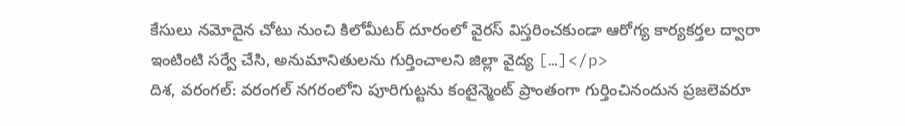కేసులు నమోదైన చోటు నుంచి కిలోమీటర్ దూరంలో వైరస్ విస్తరించకుండా ఆరోగ్య కార్యకర్తల ద్వారా ఇంటింటి సర్వే చేసి, అనుమానితులను గుర్తించాలని జిల్లా వైద్య […]</p>
దిశ, వరంగల్: వరంగల్ నగరంలోని పూరిగుట్టను కంటైన్మెంట్ ప్రాంతంగా గుర్తించినందున ప్రజలెవరూ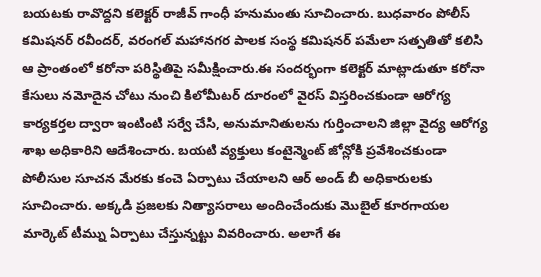బయటకు రావొద్దని కలెక్టర్ రాజీవ్ గాంధీ హనుమంతు సూచించారు. బుధవారం పోలీస్ కమిషనర్ రవీందర్, వరంగల్ మహానగర పాలక సంస్థ కమిషనర్ పమేలా సత్పతితో కలిసి ఆ ప్రాంతంలో కరోనా పరిస్థితిపై సమీక్షించారు.ఈ సందర్భంగా కలెక్టర్ మాట్లాడుతూ కరోనా కేసులు నమోదైన చోటు నుంచి కిలోమీటర్ దూరంలో వైరస్ విస్తరించకుండా ఆరోగ్య కార్యకర్తల ద్వారా ఇంటింటి సర్వే చేసి, అనుమానితులను గుర్తించాలని జిల్లా వైద్య ఆరోగ్య శాఖ అధికారిని ఆదేశించారు. బయటి వ్యక్తులు కంటైన్మెంట్ జోన్లోకి ప్రవేశించకుండా పోలీసుల సూచన మేరకు కంచె ఏర్పాటు చేయాలని ఆర్ అండ్ బీ అధికారులకు సూచించారు. అక్కడి ప్రజలకు నిత్యాసరాలు అందించేందుకు మొబైల్ కూరగాయల మార్కెట్ టీమ్ను ఏర్పాటు చేస్తున్నట్టు వివరించారు. అలాగే ఈ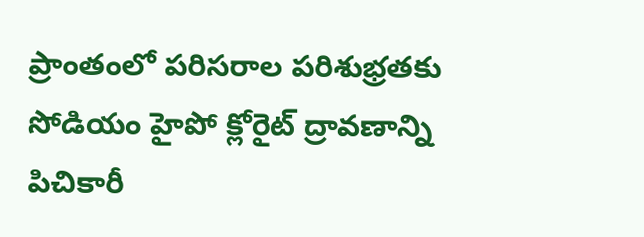ప్రాంతంలో పరిసరాల పరిశుభ్రతకు సోడియం హైపో క్లోరైట్ ద్రావణాన్ని పిచికారీ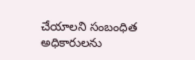చేయాలని సంబంధిత అధికారులను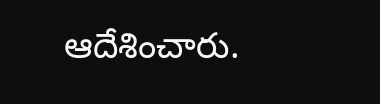ఆదేశించారు.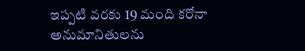ఇప్పటి వరకు 19 మంది కరోనా అనుమానితులను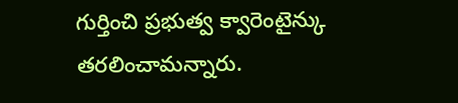గుర్తించి ప్రభుత్వ క్వారెంటైన్కు తరలించామన్నారు.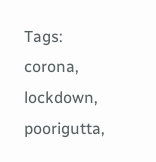Tags: corona, lockdown, poorigutta,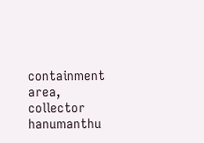containment area, collector hanumanthu